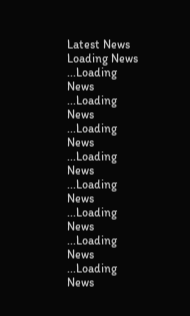Latest News
Loading News ...Loading News ...Loading News ...Loading News ...Loading News ...Loading News ...Loading News ...Loading News ...Loading News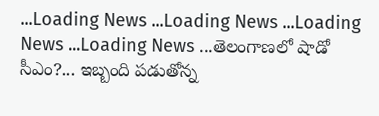...Loading News ...Loading News ...Loading News ...Loading News ...తెలంగాణలో షాడో సీఎం?... ఇబ్బంది పడుతోన్న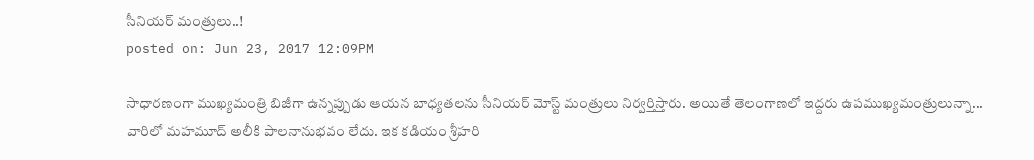సీనియర్ మంత్రులు..!
posted on: Jun 23, 2017 12:09PM

సాధారణంగా ముఖ్యమంత్రి బిజీగా ఉన్నప్పుడు ఆయన బాధ్యతలను సీనియర్ మోస్ట్ మంత్రులు నిర్వర్తిస్తారు. అయితే తెలంగాణలో ఇద్దరు ఉపముఖ్యమంత్రులున్నా... వారిలో మహమూద్ అలీకి పాలనానుభవం లేదు. ఇక కడియం శ్రీహరి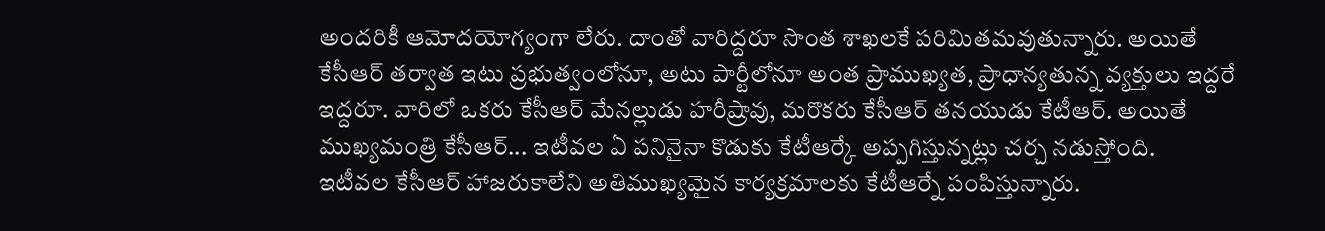అందరికీ ఆమోదయోగ్యంగా లేరు. దాంతో వారిద్దరూ సొంత శాఖలకే పరిమితమవుతున్నారు. అయితే కేసీఆర్ తర్వాత ఇటు ప్రభుత్వంలోనూ, అటు పార్టీలోనూ అంత ప్రాముఖ్యత, ప్రాధాన్యతున్న వ్యక్తులు ఇద్దరే ఇద్దరూ. వారిలో ఒకరు కేసీఆర్ మేనల్లుడు హరీష్రావు, మరొకరు కేసీఆర్ తనయుడు కేటీఆర్. అయితే ముఖ్యమంత్రి కేసీఆర్... ఇటీవల ఏ పనినైనా కొడుకు కేటీఆర్కే అప్పగిస్తున్నట్లు చర్చ నడుస్తోంది.
ఇటీవల కేసీఆర్ హాజరుకాలేని అతిముఖ్యమైన కార్యక్రమాలకు కేటీఆర్నే పంపిస్తున్నారు.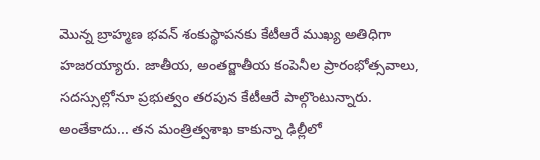మొన్న బ్రాహ్మణ భవన్ శంకుస్థాపనకు కేటీఆరే ముఖ్య అతిధిగా హజరయ్యారు. జాతీయ, అంతర్జాతీయ కంపెనీల ప్రారంభోత్సవాలు, సదస్సుల్లోనూ ప్రభుత్వం తరపున కేటీఆరే పాల్గొంటున్నారు. అంతేకాదు... తన మంత్రిత్వశాఖ కాకున్నా ఢిల్లీలో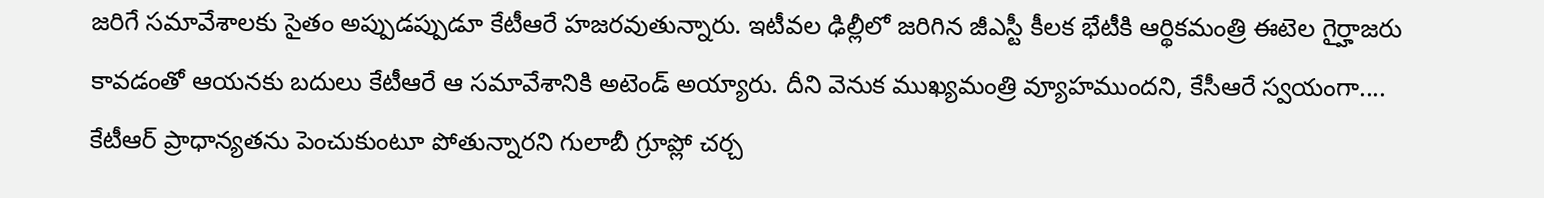జరిగే సమావేశాలకు సైతం అప్పుడప్పుడూ కేటీఆరే హజరవుతున్నారు. ఇటీవల ఢిల్లీలో జరిగిన జీఎస్టీ కీలక భేటీకి ఆర్థికమంత్రి ఈటెల గైర్హాజరు కావడంతో ఆయనకు బదులు కేటీఆరే ఆ సమావేశానికి అటెండ్ అయ్యారు. దీని వెనుక ముఖ్యమంత్రి వ్యూహముందని, కేసీఆరే స్వయంగా.... కేటీఆర్ ప్రాధాన్యతను పెంచుకుంటూ పోతున్నారని గులాబీ గ్రూప్లో చర్చ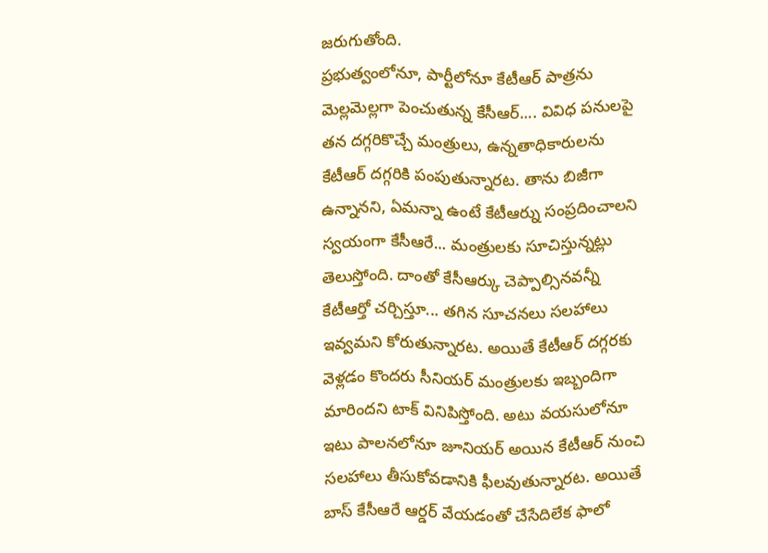జరుగుతోంది.
ప్రభుత్వంలోనూ, పార్టీలోనూ కేటీఆర్ పాత్రను మెల్లమెల్లగా పెంచుతున్న కేసీఆర్.... వివిధ పనులపై తన దగ్గరికొచ్చే మంత్రులు, ఉన్నతాధికారులను కేటీఆర్ దగ్గరికి పంపుతున్నారట. తాను బిజీగా ఉన్నానని, ఏమన్నా ఉంటే కేటీఆర్ను సంప్రదించాలని స్వయంగా కేసీఆరే... మంత్రులకు సూచిస్తున్నట్లు తెలుస్తోంది. దాంతో కేసీఆర్కు చెప్పాల్సినవన్నీ కేటీఆర్తో చర్చిస్తూ... తగిన సూచనలు సలహాలు ఇవ్వమని కోరుతున్నారట. అయితే కేటీఆర్ దగ్గరకు వెళ్లడం కొందరు సీనియర్ మంత్రులకు ఇబ్బందిగా మారిందని టాక్ వినిపిస్తోంది. అటు వయసులోనూ ఇటు పాలనలోనూ జూనియర్ అయిన కేటీఆర్ నుంచి సలహాలు తీసుకోవడానికి ఫీలవుతున్నారట. అయితే బాస్ కేసీఆరే ఆర్డర్ వేయడంతో చేసేదిలేక ఫాలో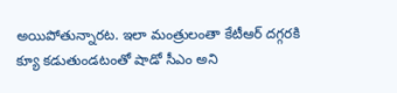అయిపోతున్నారట. ఇలా మంత్రులంతా కేటీఆర్ దగ్గరకి క్యూ కడుతుండటంతో షాడో సీఎం అని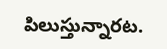పిలుస్తున్నారట.